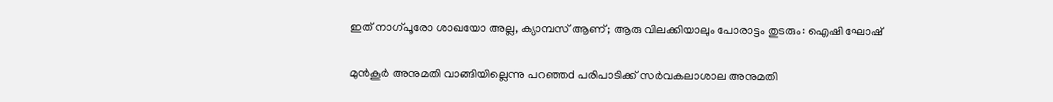ഇത് നാഗ്‌പൂരോ ശാഖയോ അല്ല, ക്യാമ്പസ്‌ ആണ്; ആരു വിലക്കിയാലും പോരാട്ടം തുടരും: ഐഷി ഘോഷ്

മുന്‍കൂര്‍‍ അനുമതി വാങ്ങിയില്ലെന്നു പറഞ്ഞd പരിപാടിക്ക് സർവകലാശാല അനുമതി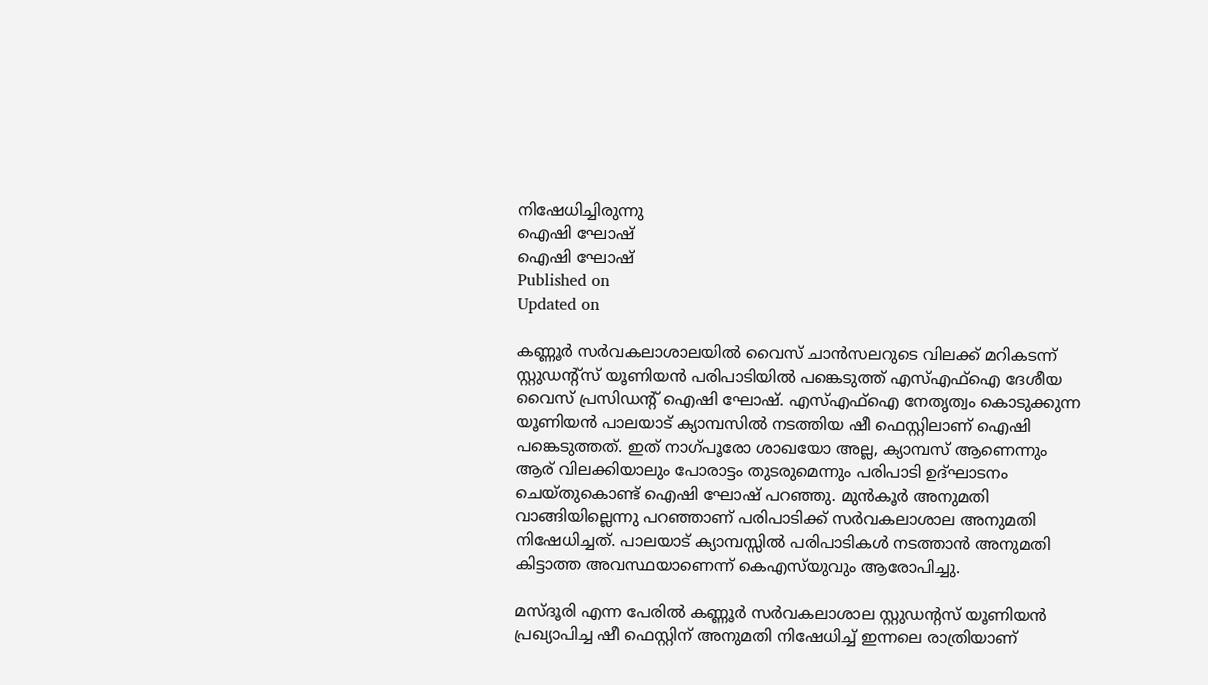നിഷേധിച്ചിരുന്നു
ഐഷി ഘോഷ്
ഐഷി ഘോഷ്
Published on
Updated on

കണ്ണൂർ സർവകലാശാലയിൽ വൈസ് ചാൻസലറുടെ വിലക്ക് മറികടന്ന് സ്റ്റുഡന്റ്സ് യൂണിയന്‍ പരിപാടിയില്‍ പങ്കെടുത്ത് എസ്എഫ്ഐ ദേശീയ വൈസ് പ്രസിഡന്റ് ഐഷി ഘോഷ്. എസ്എഫ്ഐ നേതൃത്വം കൊടുക്കുന്ന യൂണിയന്‍ പാലയാട് ക്യാമ്പസില്‍ നടത്തിയ ഷീ ഫെസ്റ്റിലാണ് ഐഷി പങ്കെടുത്തത്. ഇത് നാഗ്‌പൂരോ ശാഖയോ അല്ല, ക്യാമ്പസ്‌ ആണെന്നും ആര് വിലക്കിയാലും പോരാട്ടം തുടരുമെന്നും പരിപാടി ഉദ്ഘാടനം ചെയ്തുകൊണ്ട് ഐഷി ഘോഷ് പറഞ്ഞു. മുന്‍കൂര്‍‍ അനുമതി വാങ്ങിയില്ലെന്നു പറഞ്ഞാണ് പരിപാടിക്ക് സർവകലാശാല അനുമതി നിഷേധിച്ചത്. പാലയാട് ക്യാമ്പസ്സിൽ പരിപാടികൾ നടത്താൻ അനുമതി കിട്ടാത്ത അവസ്ഥയാണെന്ന് കെഎസ്‌യുവും ആരോപിച്ചു.

മസ്ദൂരി എന്ന പേരിൽ കണ്ണൂർ സർവകലാശാല സ്റ്റുഡന്റസ് യൂണിയൻ പ്രഖ്യാപിച്ച ഷീ ഫെസ്റ്റിന് അനുമതി നിഷേധിച്ച് ഇന്നലെ രാത്രിയാണ്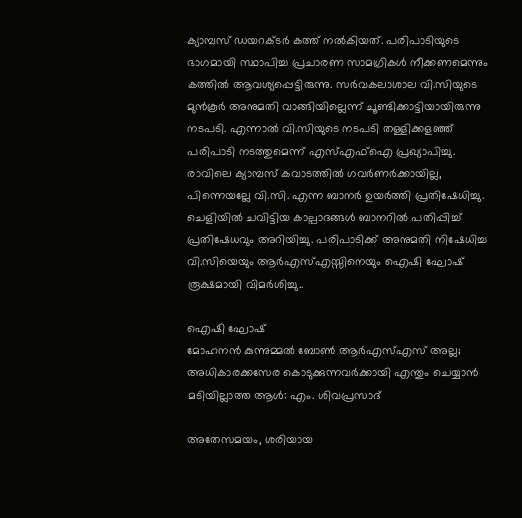ക്യാമ്പസ്‌ ഡയറക്ടർ കത്ത് നൽകിയത്. പരിപാടിയുടെ ഭാഗമായി സ്ഥാപിച്ച പ്രചാരണ സാമഗ്രികൾ നീക്കണമെന്നും കത്തിൽ ആവശ്യപ്പെട്ടിരുന്നു. സർവകലാശാല വി.സിയുടെ മുൻ‌കൂർ അനുമതി വാങ്ങിയില്ലെന്ന് ചൂണ്ടിക്കാട്ടിയായിരുന്നു നടപടി. എന്നാൽ വി.സിയുടെ നടപടി തള്ളിക്കളഞ്ഞ് പരിപാടി നടത്തുമെന്ന് എസ്എഫ്ഐ പ്രഖ്യാപിച്ചു. രാവിലെ ക്യാമ്പസ് കവാടത്തിൽ ഗവർണർക്കായില്ല, പിന്നെയല്ലേ വി.സി. എന്ന ബാനർ ഉയർത്തി പ്രതിഷേധിച്ചു. ചെളിയിൽ ചവിട്ടിയ കാല്പാദങ്ങൾ ബാനറിൽ പതിപ്പിച്ച് പ്രതിഷേധവും അറിയിച്ചു. പരിപാടിക്ക് അനുമതി നിഷേധിച്ച വി.സിയെയും ആർഎസ്എസ്സിനെയും ഐഷി ഘോഷ് രൂക്ഷമായി വിമർശിച്ചു..

ഐഷി ഘോഷ്
മോഹനന്‍ കുന്നുമ്മല്‍ ബോണ്‍ ആര്‍എസ്എസ് അല്ല; അധികാരക്കസേര കൊടുക്കുന്നവര്‍ക്കായി എന്തും ചെയ്യാന്‍ മടിയില്ലാത്ത ആള്‍: എം. ശിവപ്രസാദ്

അതേസമയം, ശരിയായ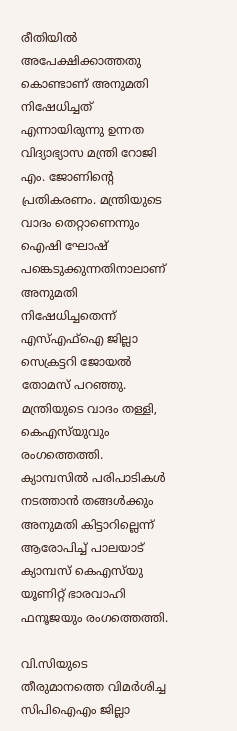രീതിയിൽ അപേക്ഷിക്കാത്തതു കൊണ്ടാണ് അനുമതി നിഷേധിച്ചത് എന്നായിരുന്നു ഉന്നത വിദ്യാഭ്യാസ മന്ത്രി റോജി എം. ജോണിന്റെ പ്രതികരണം. മന്ത്രിയുടെ വാദം തെറ്റാണെന്നും ഐഷി ഘോഷ് പങ്കെടുക്കുന്നതിനാലാണ് അനുമതി നിഷേധിച്ചതെന്ന് എസ്എഫ്ഐ ജില്ലാ സെക്രട്ടറി ജോയൽ തോമസ് പറഞ്ഞു. മന്ത്രിയുടെ വാദം തള്ളി, കെഎസ്‍യുവും രംഗത്തെത്തി. ക്യാമ്പസില്‍ പരിപാടികൾ നടത്താൻ തങ്ങൾക്കും അനുമതി കിട്ടാറില്ലെന്ന് ആരോപിച്ച് പാലയാട് ക്യാമ്പസ് കെഎസ്‌‌യു യൂണിറ്റ് ഭാരവാഹി ഫനൂജയും രംഗത്തെത്തി.

വി.സിയുടെ തീരുമാനത്തെ വിമർശിച്ച സിപിഐഎം ജില്ലാ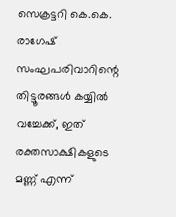സെക്രട്ടറി കെ.കെ. രാഗേഷ് സംഘപരിവാറിന്റെ തിട്ടൂരങ്ങൾ കയ്യിൽ വച്ചേക്ക്, ഇത് രക്തസാക്ഷികളുടെ മണ്ണ് എന്ന്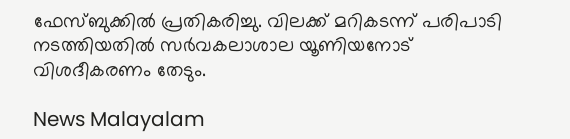ഫേസ്ബുക്കിൽ പ്രതികരിച്ചു. വിലക്ക് മറികടന്ന് പരിപാടി നടത്തിയതിൽ സർവകലാശാല യൂണിയനോട്‌ വിശദീകരണം തേടും.

News Malayalam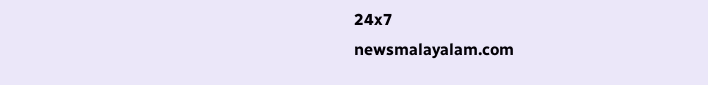24x7
newsmalayalam.com